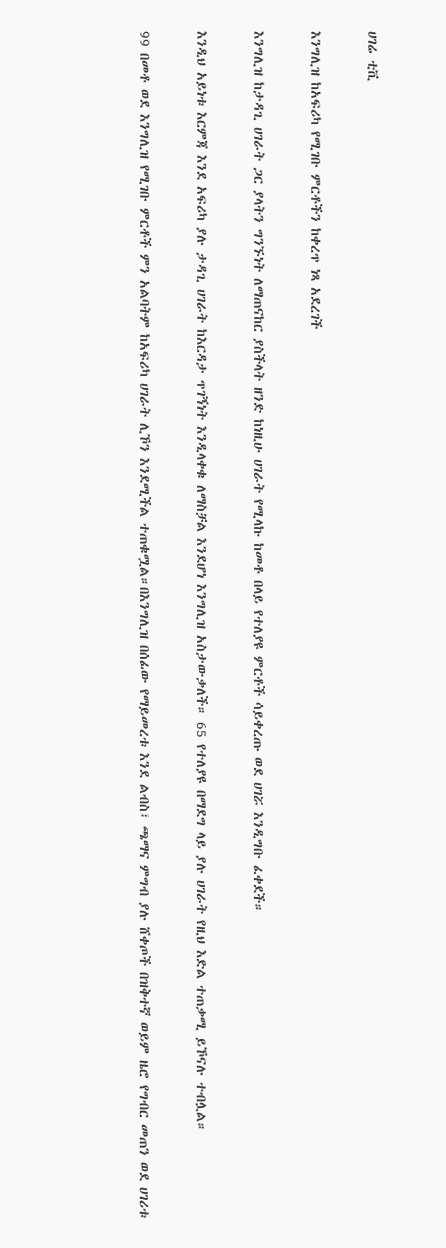ሀገሬ ቲቪ

እንግሊዝ ከአፍሪካ የሚገቡ ምርቶችን ከቀረጥ ነጻ አደረገች

እንግሊዝ ከታዳጊ ሀገራት ጋር ያላትን ግንኙነት ለማጠናከር ያስችላት ዘንድ ከነዚሁ ሀገራት የሚላኩ ከመቶ በላይ የተለያዩ ምርቶች ሳይቀረጡ ወደ ሀገሯ እንዲግቡ ፈቀደች።

እንዲህ አይነቱ እርምጃ እንደ አፍሪካ ያሉ ታዳጊ ሀገራት ከእርዳታ ጥገኝነት እንዲላቀቁ ለማስቻል እንደሆነ እንግሊዝ አስታውቃለች። 65 የተለያዩ በማደግ ላይ ያሉ ሀገራት የዚህ እድል ተጠቃሚ ይኾናሉ ተብሏል።

99 በመቶ ወደ እንግሊዝ የሚገቡ ምርቶች ምን አልባትም ከአፍሪካ ሀገራት ሊኾን እንደሚችል ተጠቁሟል።በእንግሊዝ በሰፊው የማይመረቱ እንደ ልብስ፣ ጫማና ምግብ ያሉ ሸቀጦች በዝቅተኛ ወይም ዜሮ የግብር መጠን ወደ ሀገሪቱ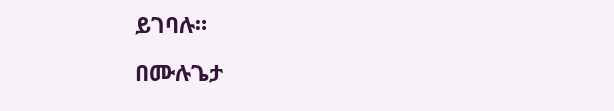ይገባሉ።

በሙሉጌታ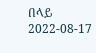በላይ
2022-08-17